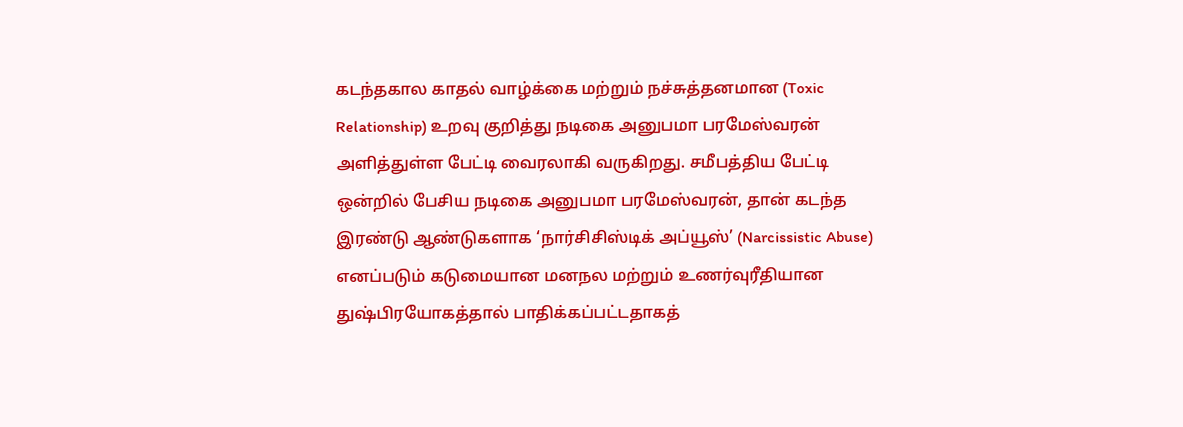கடந்தகால காதல் வாழ்க்கை மற்றும் நச்சுத்தனமான (Toxic Relationship) உறவு குறித்து நடிகை அனுபமா பரமேஸ்வரன் அளித்துள்ள பேட்டி வைரலாகி வருகிறது. சமீபத்திய பேட்டி ஒன்றில் பேசிய நடிகை அனுபமா பரமேஸ்வரன், தான் கடந்த இரண்டு ஆண்டுகளாக ‘நார்சிசிஸ்டிக் அப்யூஸ்’ (Narcissistic Abuse) எனப்படும் கடுமையான மனநல மற்றும் உணர்வுரீதியான துஷ்பிரயோகத்தால் பாதிக்கப்பட்டதாகத்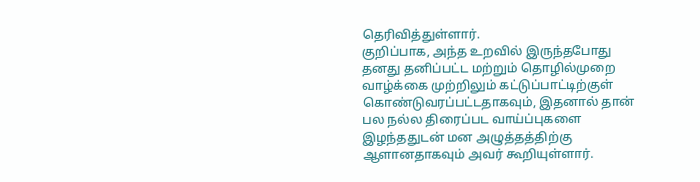தெரிவித்துள்ளார்.
குறிப்பாக, அந்த உறவில் இருந்தபோது தனது தனிப்பட்ட மற்றும் தொழில்முறை வாழ்க்கை முற்றிலும் கட்டுப்பாட்டிற்குள் கொண்டுவரப்பட்டதாகவும், இதனால் தான் பல நல்ல திரைப்பட வாய்ப்புகளை இழந்ததுடன் மன அழுத்தத்திற்கு ஆளானதாகவும் அவர் கூறியுள்ளார்.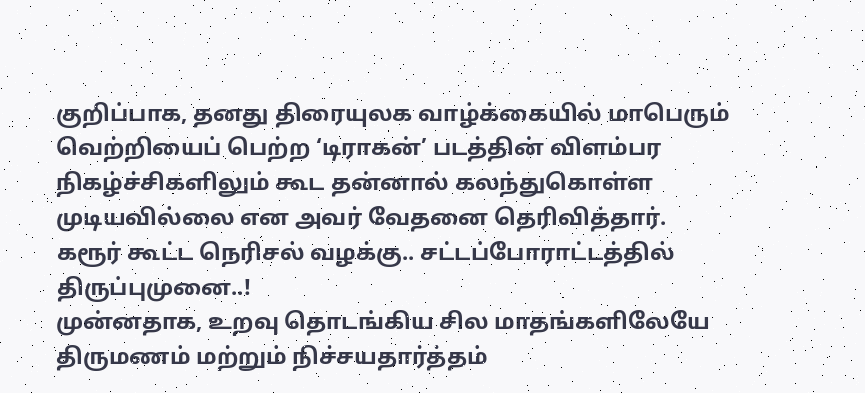குறிப்பாக, தனது திரையுலக வாழ்க்கையில் மாபெரும் வெற்றியைப் பெற்ற ‘டிராகன்’ படத்தின் விளம்பர நிகழ்ச்சிகளிலும் கூட தன்னால் கலந்துகொள்ள முடியவில்லை என அவர் வேதனை தெரிவித்தார்.
கரூர் கூட்ட நெரிசல் வழக்கு.. சட்டப்போராட்டத்தில் திருப்புமுனை..!
முன்னதாக, உறவு தொடங்கிய சில மாதங்களிலேயே திருமணம் மற்றும் நிச்சயதார்த்தம்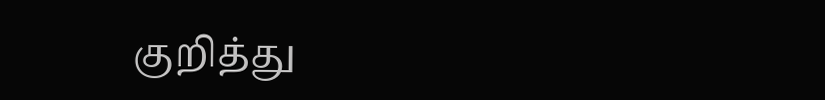குறித்து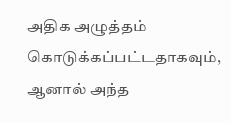அதிக அழுத்தம் கொடுக்கப்பட்டதாகவும், ஆனால் அந்த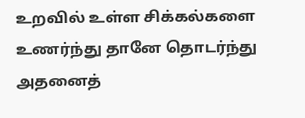உறவில் உள்ள சிக்கல்களை உணர்ந்து தானே தொடர்ந்து அதனைத்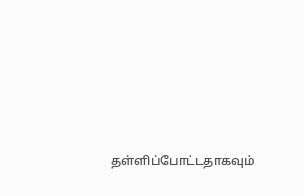தள்ளிப்போட்டதாகவும்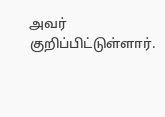அவர் குறிப்பிட்டுள்ளார்.